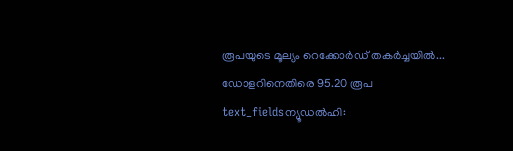രൂപയുടെ മൂല്യം റെക്കോർഡ് തകർച്ചയിൽ... ഡോളറിനെതിരെ 95.20 രൂപ
text_fieldsന്യൂഡൽഹി: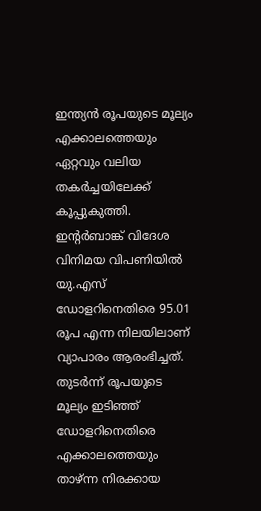ഇന്ത്യൻ രൂപയുടെ മൂല്യം എക്കാലത്തെയും ഏറ്റവും വലിയ തകർച്ചയിലേക്ക് കൂപ്പുകുത്തി. ഇന്റർബാങ്ക് വിദേശ വിനിമയ വിപണിയിൽ യു.എസ് ഡോളറിനെതിരെ 95.01 രൂപ എന്ന നിലയിലാണ് വ്യാപാരം ആരംഭിച്ചത്. തുടർന്ന് രൂപയുടെ മൂല്യം ഇടിഞ്ഞ് ഡോളറിനെതിരെ എക്കാലത്തെയും താഴ്ന്ന നിരക്കായ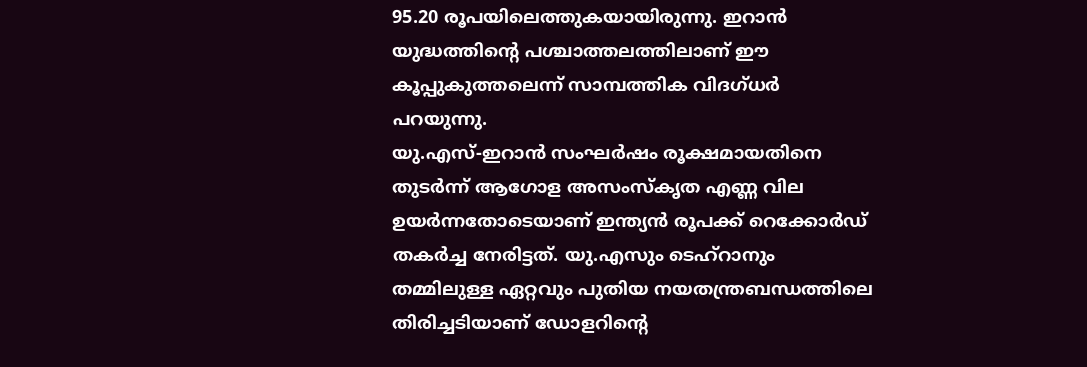95.20 രൂപയിലെത്തുകയായിരുന്നു. ഇറാൻ യുദ്ധത്തിന്റെ പശ്ചാത്തലത്തിലാണ് ഈ കൂപ്പുകുത്തലെന്ന് സാമ്പത്തിക വിദഗ്ധർ പറയുന്നു.
യു.എസ്-ഇറാൻ സംഘർഷം രൂക്ഷമായതിനെ തുടർന്ന് ആഗോള അസംസ്കൃത എണ്ണ വില ഉയർന്നതോടെയാണ് ഇന്ത്യൻ രൂപക്ക് റെക്കോർഡ് തകർച്ച നേരിട്ടത്. യു.എസും ടെഹ്റാനും തമ്മിലുള്ള ഏറ്റവും പുതിയ നയതന്ത്രബന്ധത്തിലെ തിരിച്ചടിയാണ് ഡോളറിന്റെ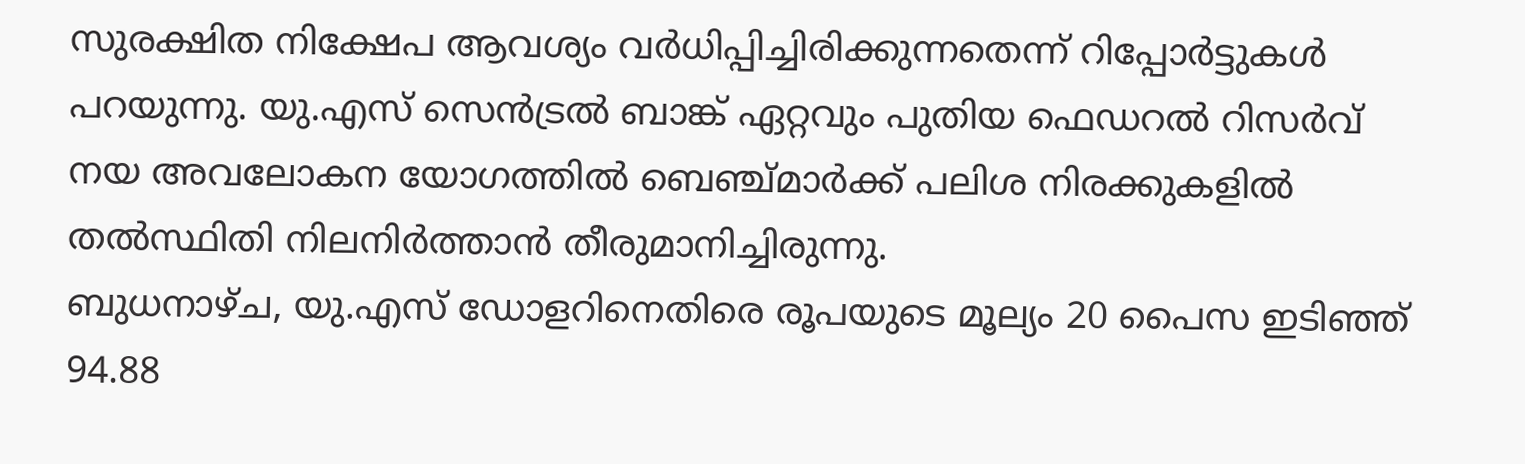സുരക്ഷിത നിക്ഷേപ ആവശ്യം വർധിപ്പിച്ചിരിക്കുന്നതെന്ന് റിപ്പോർട്ടുകൾ പറയുന്നു. യു.എസ് സെൻട്രൽ ബാങ്ക് ഏറ്റവും പുതിയ ഫെഡറൽ റിസർവ് നയ അവലോകന യോഗത്തിൽ ബെഞ്ച്മാർക്ക് പലിശ നിരക്കുകളിൽ തൽസ്ഥിതി നിലനിർത്താൻ തീരുമാനിച്ചിരുന്നു.
ബുധനാഴ്ച, യു.എസ് ഡോളറിനെതിരെ രൂപയുടെ മൂല്യം 20 പൈസ ഇടിഞ്ഞ് 94.88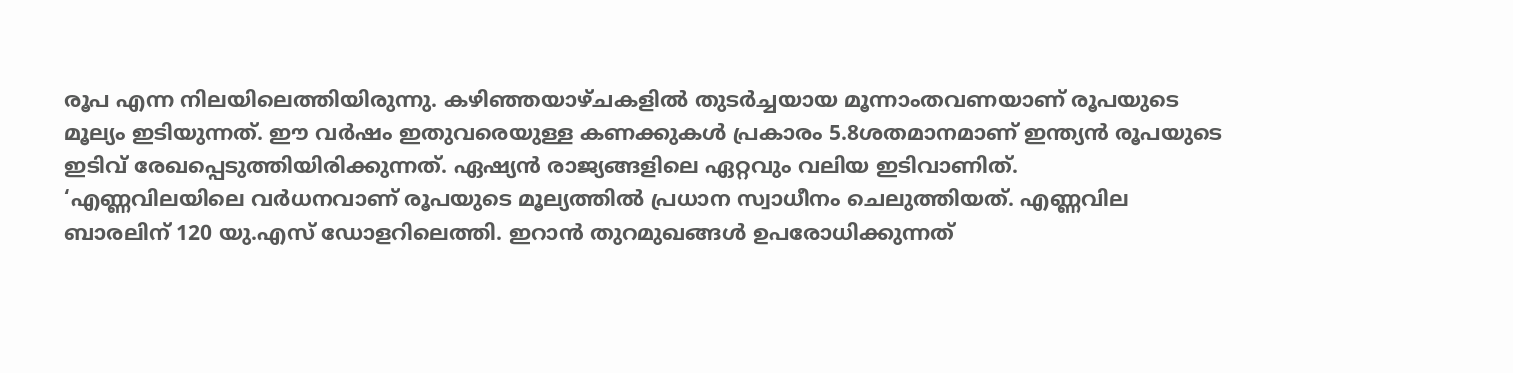രൂപ എന്ന നിലയിലെത്തിയിരുന്നു. കഴിഞ്ഞയാഴ്ചകളിൽ തുടർച്ചയായ മൂന്നാംതവണയാണ് രൂപയുടെ മൂല്യം ഇടിയുന്നത്. ഈ വർഷം ഇതുവരെയുള്ള കണക്കുകൾ പ്രകാരം 5.8ശതമാനമാണ് ഇന്ത്യൻ രൂപയുടെ ഇടിവ് രേഖപ്പെടുത്തിയിരിക്കുന്നത്. ഏഷ്യൻ രാജ്യങ്ങളിലെ ഏറ്റവും വലിയ ഇടിവാണിത്.
‘എണ്ണവിലയിലെ വർധനവാണ് രൂപയുടെ മൂല്യത്തിൽ പ്രധാന സ്വാധീനം ചെലുത്തിയത്. എണ്ണവില ബാരലിന് 120 യു.എസ് ഡോളറിലെത്തി. ഇറാൻ തുറമുഖങ്ങൾ ഉപരോധിക്കുന്നത്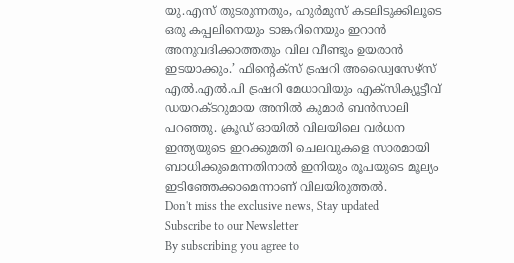യു.എസ് തുടരുന്നതും, ഹുർമുസ് കടലിടുക്കിലൂടെ ഒരു കപ്പലിനെയും ടാങ്കറിനെയും ഇറാൻ അനുവദിക്കാത്തതും വില വീണ്ടും ഉയരാൻ ഇടയാക്കും.’ ഫിന്റെക്സ് ട്രഷറി അഡ്വൈസേഴ്സ് എൽ.എൽ.പി ട്രഷറി മേധാവിയും എക്സിക്യൂട്ടീവ് ഡയറക്ടറുമായ അനിൽ കുമാർ ബൻസാലി പറഞ്ഞു. ക്രൂഡ് ഓയിൽ വിലയിലെ വർധന ഇന്ത്യയുടെ ഇറക്കുമതി ചെലവുകളെ സാരമായി ബാധിക്കുമെന്നതിനാൽ ഇനിയും രൂപയുടെ മൂല്യം ഇടിഞ്ഞേക്കാമെന്നാണ് വിലയിരുത്തൽ.
Don't miss the exclusive news, Stay updated
Subscribe to our Newsletter
By subscribing you agree to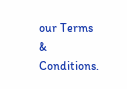our Terms & Conditions.